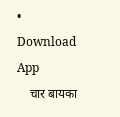• Download App
    चार बायका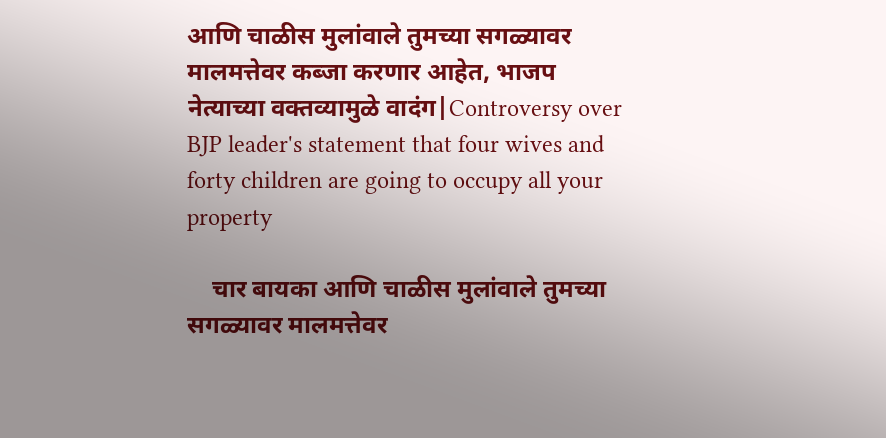आणि चाळीस मुलांवाले तुमच्या सगळ्यावर मालमत्तेवर कब्जा करणार आहेत, भाजप नेत्याच्या वक्तव्यामुळे वादंग|Controversy over BJP leader's statement that four wives and forty children are going to occupy all your property

    चार बायका आणि चाळीस मुलांवाले तुमच्या सगळ्यावर मालमत्तेवर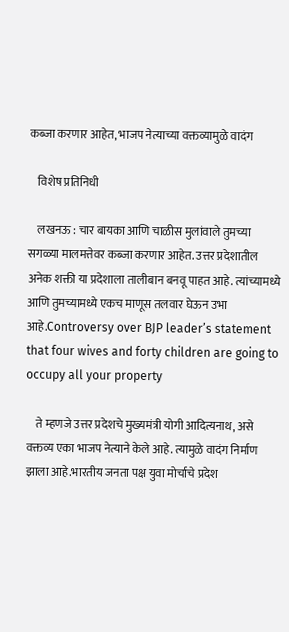कब्जा करणार आहेत, भाजप नेत्याच्या वक्तव्यामुळे वादंग

    विशेष प्रतिनिधी

    लखनऊ : चार बायका आणि चाळीस मुलांवाले तुमच्या सगळ्या मालमत्तेवर कब्जा करणार आहेत. उत्तर प्रदेशातील अनेक शक्ती या प्रदेशाला तालीबान बनवू पाहत आहे. त्यांच्यामध्ये आणि तुमच्यामध्ये एकच माणूस तलवार घेऊन उभा आहे.Controversy over BJP leader’s statement that four wives and forty children are going to occupy all your property

    ते म्हणजे उत्तर प्रदेशचे मुख्यमंत्री योगी आदित्यनाथ, असे वक्तव्य एका भाजप नेत्याने केले आहे. त्यामुळे वादंग निर्माण झाला आहे.भारतीय जनता पक्ष युवा मोर्चाचे प्रदेश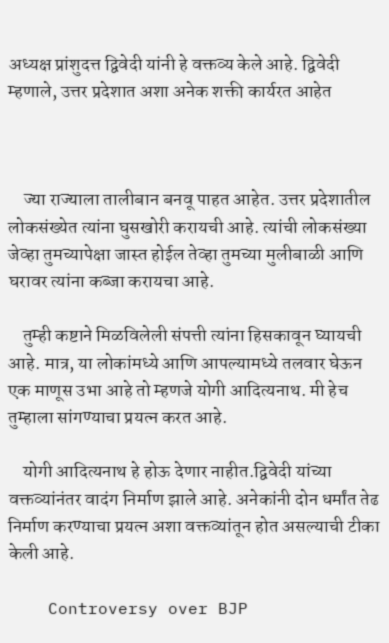अध्यक्ष प्रांशुदत्त द्विवेदी यांनी हे वक्तव्य केले आहे. द्विवेदी म्हणाले, उत्तर प्रदेशात अशा अनेक शक्ती कार्यरत आहेत



    ज्या राज्याला तालीबान बनवू पाहत आहेत. उत्तर प्रदेशातील लोकसंख्येत त्यांना घुसखोरी करायची आहे. त्यांची लोकसंख्या जेव्हा तुमच्यापेक्षा जास्त होईल तेव्हा तुमच्या मुलीबाळी आणि घरावर त्यांना कब्जा करायचा आहे.

    तुम्ही कष्टाने मिळविलेली संपत्ती त्यांना हिसकावून घ्यायची आहे. मात्र, या लोकांमध्ये आणि आपल्यामध्ये तलवार घेऊन एक माणूस उभा आहे तो म्हणजे योगी आदित्यनाथ. मी हेच तुम्हाला सांगण्याचा प्रयत्न करत आहे.

    योगी आदित्यनाथ हे होऊ देणार नाहीत.द्विवेदी यांच्या वक्तव्यांनंतर वादंग निर्माण झाले आहे. अनेकांनी दोन धर्मांत तेढ निर्माण करण्याचा प्रयत्न अशा वक्तव्यांतून होत असल्याची टीका केली आहे.

    Controversy over BJP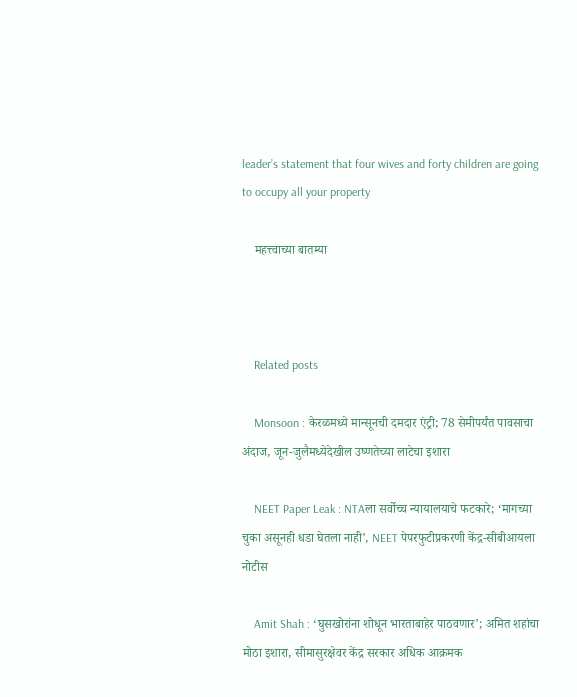leader’s statement that four wives and forty children are going to occupy all your property

    महत्त्वाच्या बातम्या



    Related posts

    Monsoon : केरळमध्ये मान्सूनची दमदार एंट्री; 78 सेमीपर्यंत पावसाचा अंदाज, जून-जुलैमध्येदेखील उष्णतेच्या लाटेचा इशारा

    NEET Paper Leak : NTAला सर्वोच्च न्यायालयाचे फटकारे; ‘मागच्या चुका असूनही धडा घेतला नाही’, NEET पेपरफुटीप्रकरणी केंद्र-सीबीआयला नोटीस

    Amit Shah : ‘घुसखोरांना शोधून भारताबाहेर पाठवणार’; अमित शहांचा मोठा इशारा, सीमासुरक्षेवर केंद्र सरकार अधिक आक्रमक